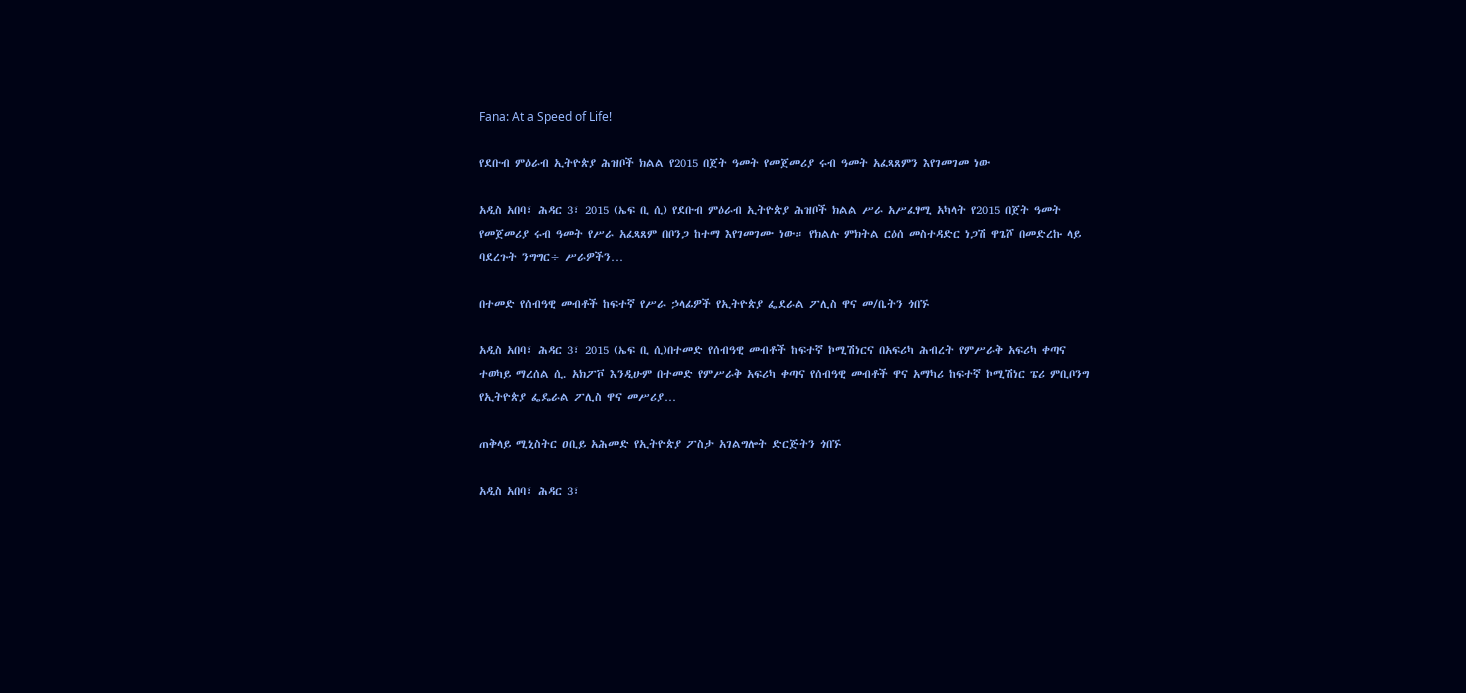Fana: At a Speed of Life!

የደቡብ ምዕራብ ኢትዮጵያ ሕዝቦች ክልል የ2015 በጀት ዓመት የመጀመሪያ ሩብ ዓመት አፈጻጸምን እየገመገመ ነው

አዲስ አበባ፣ ሕዳር 3፣ 2015 (ኤፍ ቢ ሲ) የደቡብ ምዕራብ ኢትዮጵያ ሕዝቦች ክልል ሥራ አሥፈፃሚ አካላት የ2015 በጀት ዓመት የመጀመሪያ ሩብ ዓመት የሥራ አፈጻጸም በቦንጋ ከተማ እየገመገሙ ነው። የክልሉ ምክትል ርዕሰ መስተዳድር ነጋሽ ዋጌሾ በመድረኩ ላይ ባደረጉት ንግግር÷ ሥራዎችን…

በተመድ የሰብዓዊ መብቶች ከፍተኛ የሥራ ኃላፊዎች የኢትዮጵያ ፌደራል ፖሊስ ዋና መ/ቤትን ጎበኙ

አዲስ አበባ፣ ሕዳር 3፣ 2015 (ኤፍ ቢ ሲ)በተመድ የሰብዓዊ መብቶች ከፍተኛ ኮሚሽነርና በአፍሪካ ሕብረት የምሥራቅ አፍሪካ ቀጣና ተወካይ ማረሰል ሲ. አክፖቮ እንዲሁም በተመድ የምሥራቅ አፍሪካ ቀጣና የሰብዓዊ መብቶች ዋና አማካሪ ከፍተኛ ኮሚሽነር ፔሪ ምቢቦንግ የኢትዮጵያ ፌዴራል ፖሊስ ዋና መሥሪያ…

ጠቅላይ ሚኒስትር ዐቢይ አሕመድ የኢትዮጵያ ፖስታ አገልግሎት ድርጅትን ጎበኙ

አዲስ አበባ፣ ሕዳር 3፣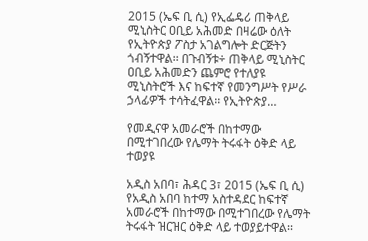2015 (ኤፍ ቢ ሲ) የኢፌዴሪ ጠቅላይ ሚኒስትር ዐቢይ አሕመድ በዛሬው ዕለት የኢትዮጵያ ፖስታ አገልግሎት ድርጅትን ጎብኝተዋል፡፡ በጉብኝቱ÷ ጠቅላይ ሚኒስትር ዐቢይ አሕመድን ጨምሮ የተለያዩ ሚኒስትሮች እና ከፍተኛ የመንግሥት የሥራ ኃላፊዎች ተሳትፈዋል፡፡ የኢትዮጵያ…

የመዲናዋ አመራሮች በከተማው በሚተገበረው የሌማት ትሩፋት ዕቅድ ላይ ተወያዩ

አዲስ አበባ፣ ሕዳር 3፣ 2015 (ኤፍ ቢ ሲ) የአዲስ አበባ ከተማ አስተዳደር ከፍተኛ አመራሮች በከተማው በሚተገበረው የሌማት ትሩፋት ዝርዝር ዕቅድ ላይ ተወያይተዋል፡፡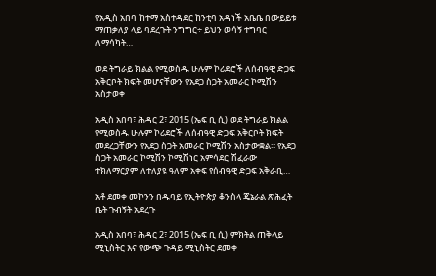የአዲስ አበባ ከተማ አስተዳደር ከንቲባ አዳነች አቤቤ በውይይቱ ማጠቃለያ ላይ ባደረጉት ንግግር÷ ይህን ወሳኝ ተግባር ለማሳካት…

ወደ ትግራይ ክልል የሚወስዱ ሁሉም ኮሪደሮች ለሰብዓዊ ድጋፍ አቅርቦት ክፍት መሆናቸውን የአደጋ ስጋት አመራር ኮሚሽን አስታወቀ

አዲስ አበባ፣ ሕዳር 2፣ 2015 (ኤፍ ቢ ሲ) ወደ ትግራይ ክልል የሚወስዱ ሁሉም ኮሪደሮች ለሰብዓዊ ድጋፍ አቅርቦት ክፍት መደረጋቸውን የአደጋ ስጋት አመራር ኮሚሽን አስታውቋል፡፡ የአደጋ ስጋት አመራር ኮሚሽን ኮሚሽነር አምሳደር ሽፈራው ተክለማርያም ለተለያዩ ዓለም አቀፍ የሰብዓዊ ድጋፍ አቅራቢ…

አቶ ደመቀ መኮንን በዱባይ የኢትዮጵያ ቆንስላ ጄኔራል ጽሕፈት ቤት ጉብኝት አደረጉ

አዲስ አበባ፣ ሕዳር 2፣ 2015 (ኤፍ ቢ ሲ) ምክትል ጠቅላይ ሚኒስትር እና የውጭ ጉዳይ ሚኒስትር ደመቀ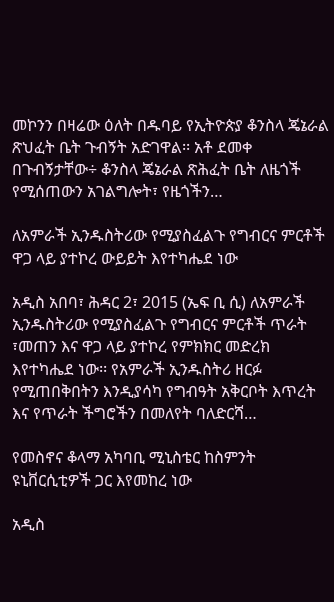መኮንን በዛሬው ዕለት በዱባይ የኢትዮጵያ ቆንስላ ጄኔራል ጽህፈት ቤት ጉብኝት አድገዋል፡፡ አቶ ደመቀ በጉብኝታቸው÷ ቆንስላ ጄኔራል ጽሕፈት ቤት ለዜጎች የሚሰጠውን አገልግሎት፣ የዜጎችን…

ለአምራች ኢንዱስትሪው የሚያስፈልጉ የግብርና ምርቶች ዋጋ ላይ ያተኮረ ውይይት እየተካሔደ ነው

አዲስ አበባ፣ ሕዳር 2፣ 2015 (ኤፍ ቢ ሲ) ለአምራች ኢንዱስትሪው የሚያስፈልጉ የግብርና ምርቶች ጥራት ፣መጠን እና ዋጋ ላይ ያተኮረ የምክክር መድረክ እየተካሔደ ነው፡፡ የአምራች ኢንዱስትሪ ዘርፉ የሚጠበቅበትን እንዲያሳካ የግብዓት አቅርቦት እጥረት እና የጥራት ችግሮችን በመለየት ባለድርሻ…

የመስኖና ቆላማ አካባቢ ሚኒስቴር ከስምንት ዩኒቨርሲቲዎች ጋር እየመከረ ነው

አዲስ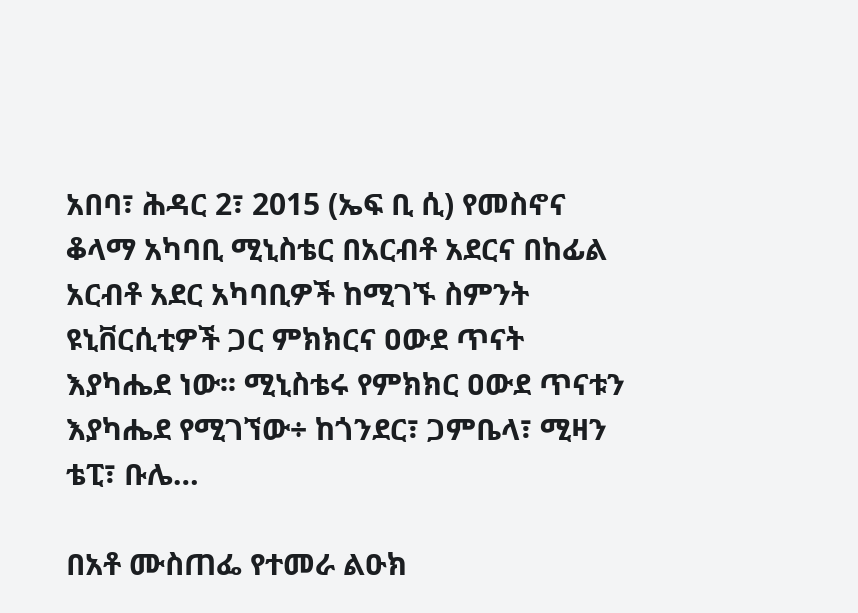አበባ፣ ሕዳር 2፣ 2015 (ኤፍ ቢ ሲ) የመስኖና ቆላማ አካባቢ ሚኒስቴር በአርብቶ አደርና በከፊል አርብቶ አደር አካባቢዎች ከሚገኙ ስምንት ዩኒቨርሲቲዎች ጋር ምክክርና ዐውደ ጥናት እያካሔደ ነው፡፡ ሚኒስቴሩ የምክክር ዐውደ ጥናቱን እያካሔደ የሚገኘው÷ ከጎንደር፣ ጋምቤላ፣ ሚዛን ቴፒ፣ ቡሌ…

በአቶ ሙስጠፌ የተመራ ልዑክ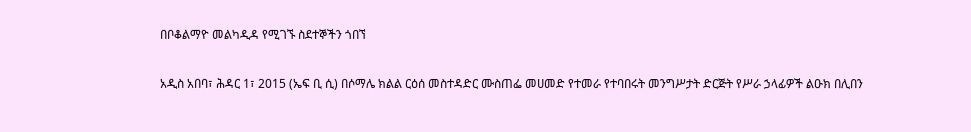በቦቆልማዮ መልካዲዳ የሚገኙ ስደተኞችን ጎበኘ

አዲስ አበባ፣ ሕዳር 1፣ 2015 (ኤፍ ቢ ሲ) በሶማሌ ክልል ርዕሰ መስተዳድር ሙስጠፌ መሀመድ የተመራ የተባበሩት መንግሥታት ድርጅት የሥራ ኃላፊዎች ልዑክ በሊበን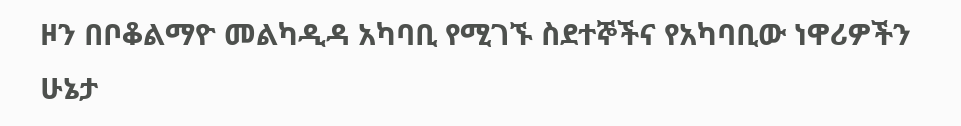ዞን በቦቆልማዮ መልካዲዳ አካባቢ የሚገኙ ስደተኞችና የአካባቢው ነዋሪዎችን ሁኔታ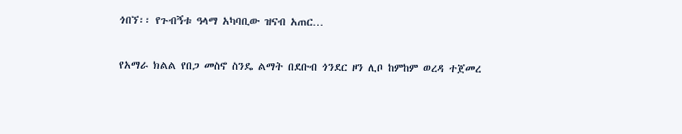ጎበኘ፡፡ የጉብኝቱ ዓላማ አካባቢው ዝናብ አጠር…

የአማራ ክልል የበጋ መስኖ ስንዴ ልማት በደቡብ ጎንደር ዞን ሊቦ ከምከም ወረዳ ተጀመረ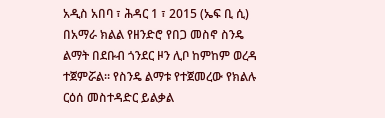አዲስ አበባ ፣ ሕዳር 1 ፣ 2015 (ኤፍ ቢ ሲ) በአማራ ክልል የዘንድሮ የበጋ መስኖ ስንዴ ልማት በደቡብ ጎንደር ዞን ሊቦ ከምከም ወረዳ ተጀምሯል። የስንዴ ልማቱ የተጀመረው የክልሉ ርዕሰ መስተዳድር ይልቃል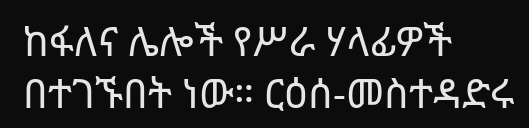ከፋለና ሌሎች የሥራ ሃላፊዎች በተገኙበት ነው። ርዕሰ-መስተዳድሩ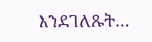እንደገለጹት…